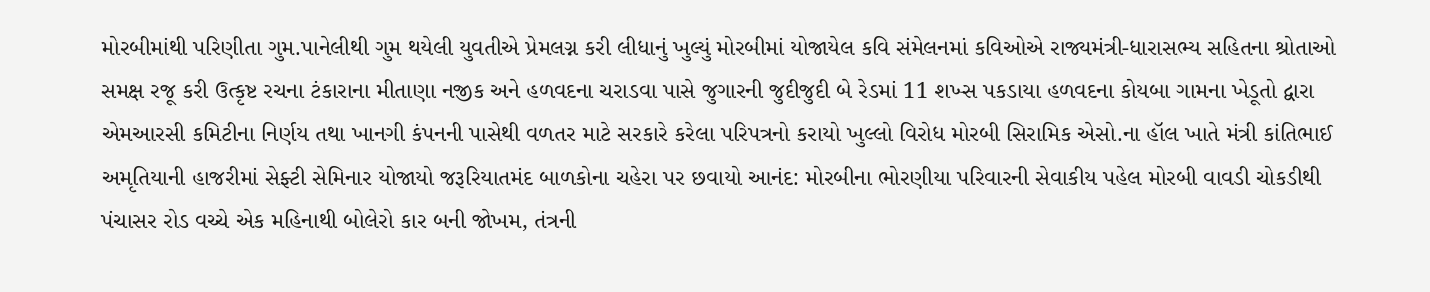મોરબીમાંથી પરિણીતા ગુમ.પાનેલીથી ગુમ થયેલી યુવતીએ પ્રેમલગ્ન કરી લીધાનું ખુલ્યું મોરબીમાં યોજાયેલ કવિ સંમેલનમાં કવિઓએ રાજ્યમંત્રી-ધારાસભ્ય સહિતના શ્રોતાઓ સમક્ષ રજૂ કરી ઉત્કૃષ્ટ રચના ટંકારાના મીતાણા નજીક અને હળવદના ચરાડવા પાસે જુગારની જુદીજુદી બે રેડમાં 11 શખ્સ પકડાયા હળવદના કોયબા ગામના ખેડૂતો દ્વારા એમઆરસી કમિટીના નિર્ણય તથા ખાનગી કંપનની પાસેથી વળતર માટે સરકારે કરેલા પરિપત્રનો કરાયો ખુલ્લો વિરોધ મોરબી સિરામિક એસો.ના હૉલ ખાતે મંત્રી કાંતિભાઈ અમૃતિયાની હાજરીમાં સેફ્ટી સેમિનાર યોજાયો જરૂરિયાતમંદ બાળકોના ચહેરા પર છવાયો આનંદ: મોરબીના ભોરણીયા પરિવારની સેવાકીય પહેલ મોરબી વાવડી ચોકડીથી પંચાસર રોડ વચ્ચે એક મહિનાથી બોલેરો કાર બની જોખમ, તંત્રની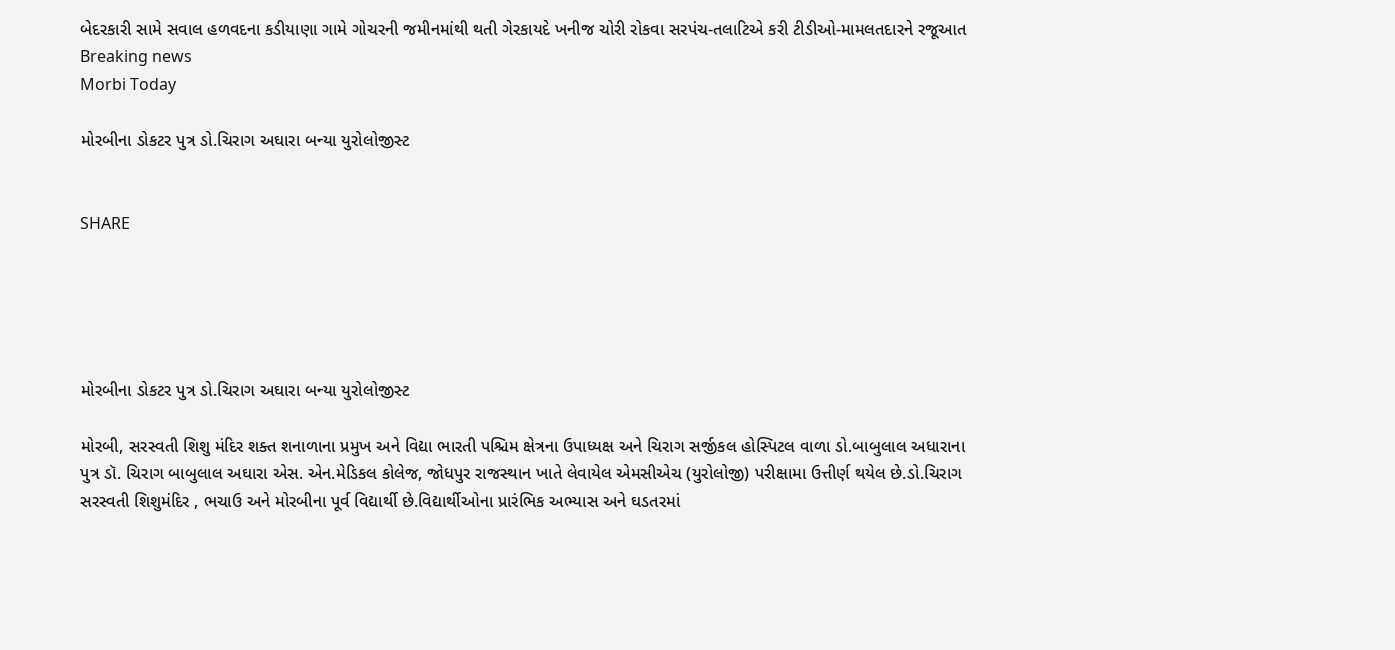બેદરકારી સામે સવાલ હળવદના કડીયાણા ગામે ગોચરની જમીનમાંથી થતી ગેરકાયદે ખનીજ ચોરી રોકવા સરપંચ-તલાટિએ કરી ટીડીઓ-મામલતદારને રજૂઆત
Breaking news
Morbi Today

મોરબીના ડોકટર પુત્ર ડો.ચિરાગ અઘારા બન્યા યુરોલોજીસ્ટ


SHARE





મોરબીના ડોકટર પુત્ર ડો.ચિરાગ અઘારા બન્યા યુરોલોજીસ્ટ

મોરબી, સરસ્વતી શિશુ મંદિર શક્ત શનાળાના પ્રમુખ અને વિદ્યા ભારતી પશ્ચિમ ક્ષેત્રના ઉપાધ્યક્ષ અને ચિરાગ સર્જીકલ હોસ્પિટલ વાળા ડો.બાબુલાલ અધારાના પુત્ર ડૉ. ચિરાગ બાબુલાલ અઘારા એસ. એન.મેડિકલ કોલેજ, જોધપુર રાજસ્થાન ખાતે લેવાયેલ એમસીએચ (યુરોલોજી) પરીક્ષામા ઉત્તીર્ણ થયેલ છે.ડો.ચિરાગ સરસ્વતી શિશુમંદિર , ભચાઉ અને મોરબીના પૂર્વ વિદ્યાર્થી છે.વિદ્યાર્થીઓના પ્રારંભિક અભ્યાસ અને ઘડતરમાં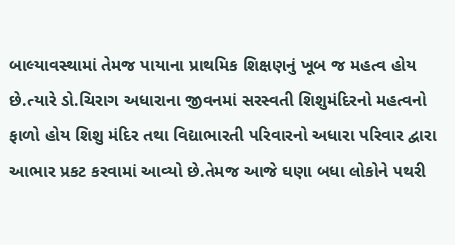બાલ્યાવસ્થામાં તેમજ પાયાના પ્રાથમિક શિક્ષણનું ખૂબ જ મહત્વ હોય છે.ત્યારે ડો.ચિરાગ અધારાના જીવનમાં સરસ્વતી શિશુમંદિરનો મહત્વનો ફાળો હોય શિશુ મંદિર તથા વિદ્યાભારતી પરિવારનો અધારા પરિવાર દ્વારા આભાર પ્રકટ કરવામાં આવ્યો છે.તેમજ આજે ઘણા બધા લોકોને પથરી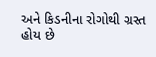અને કિડનીના રોગોથી ગ્રસ્ત હોય છે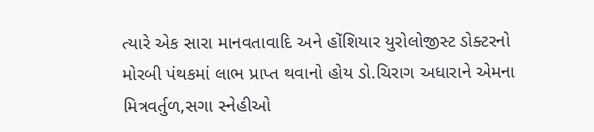ત્યારે એક સારા માનવતાવાદિ અને હોંશિયાર યુરોલોજીસ્ટ ડોક્ટરનો મોરબી પંથકમાં લાભ પ્રાપ્ત થવાનો હોય ડો.ચિરાગ અધારાને એમના મિત્રવર્તુળ,સગા સ્નેહીઓ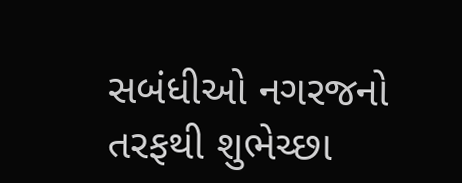સબંધીઓ નગરજનો તરફથી શુભેચ્છા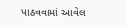પાઠવવામાં આવેલ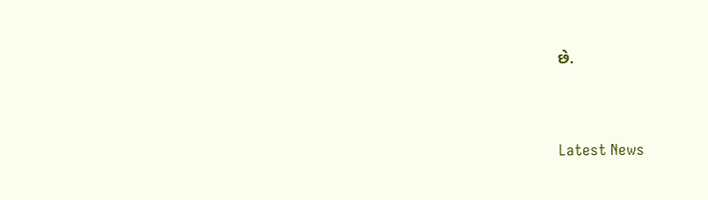છે.




Latest News